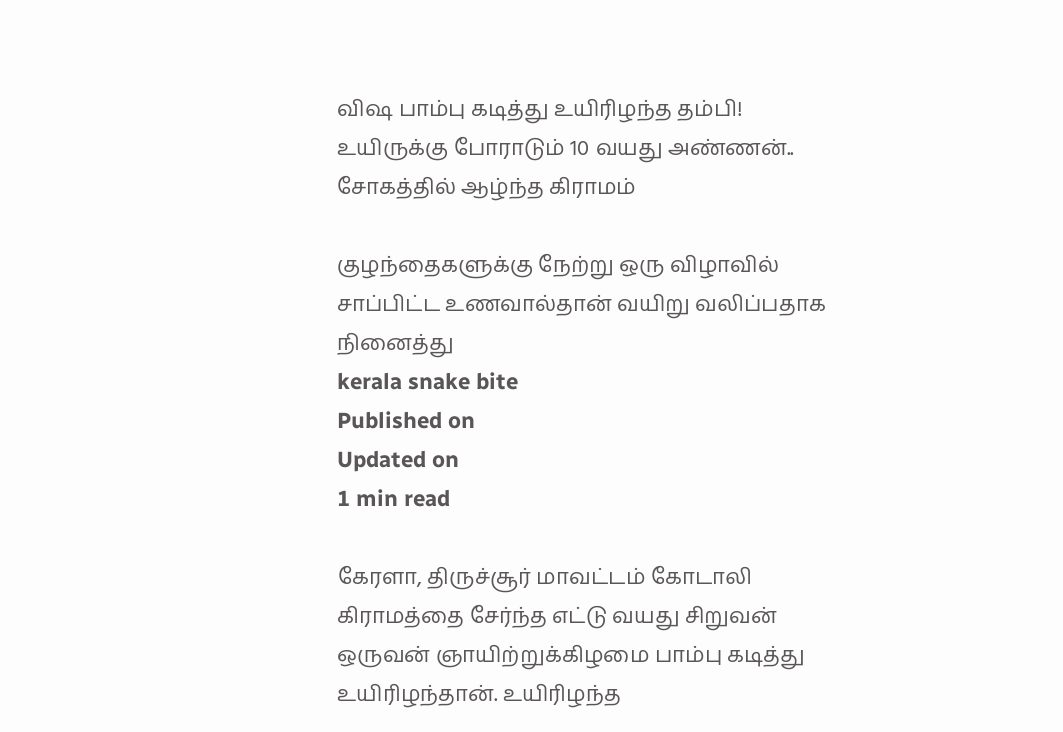விஷ பாம்பு கடித்து உயிரிழந்த தம்பி! உயிருக்கு போராடும் 10 வயது அண்ணன்.. சோகத்தில் ஆழ்ந்த கிராமம்

குழந்தைகளுக்கு நேற்று ஒரு விழாவில் சாப்பிட்ட உணவால்தான் வயிறு வலிப்பதாக நினைத்து
kerala snake bite
Published on
Updated on
1 min read

கேரளா, திருச்சூர் மாவட்டம் கோடாலி கிராமத்தை சேர்ந்த எட்டு வயது சிறுவன் ஒருவன் ஞாயிற்றுக்கிழமை பாம்பு கடித்து உயிரிழந்தான். உயிரிழந்த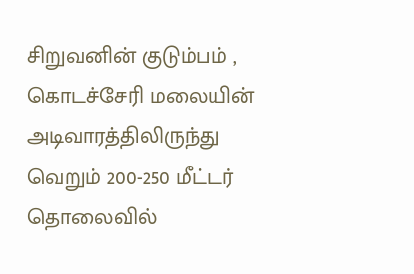சிறுவனின் குடும்பம் , கொடச்சேரி மலையின் அடிவாரத்திலிருந்து வெறும் 200-250 மீட்டர் தொலைவில்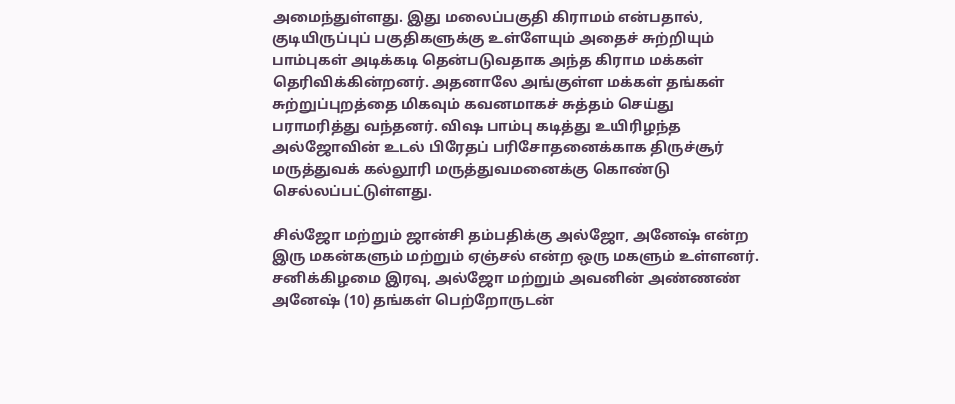அமைந்துள்ளது. இது மலைப்பகுதி கிராமம் என்பதால், குடியிருப்புப் பகுதிகளுக்கு உள்ளேயும் அதைச் சுற்றியும் பாம்புகள் அடிக்கடி தென்படுவதாக அந்த கிராம மக்கள் தெரிவிக்கின்றனர். அதனாலே அங்குள்ள மக்கள் தங்கள் சுற்றுப்புறத்தை மிகவும் கவனமாகச் சுத்தம் செய்து பராமரித்து வந்தனர். விஷ பாம்பு கடித்து உயிரிழந்த அல்ஜோவின் உடல் பிரேதப் பரிசோதனைக்காக திருச்சூர் மருத்துவக் கல்லூரி மருத்துவமனைக்கு கொண்டு செல்லப்பட்டுள்ளது.

சில்ஜோ மற்றும் ஜான்சி தம்பதிக்கு அல்ஜோ, அனேஷ் என்ற இரு மகன்களும் மற்றும் ஏஞ்சல் என்ற ஒரு மகளும் உள்ளனர். சனிக்கிழமை இரவு, அல்ஜோ மற்றும் அவனின் அண்ணண் அனேஷ் (10) தங்கள் பெற்றோருடன்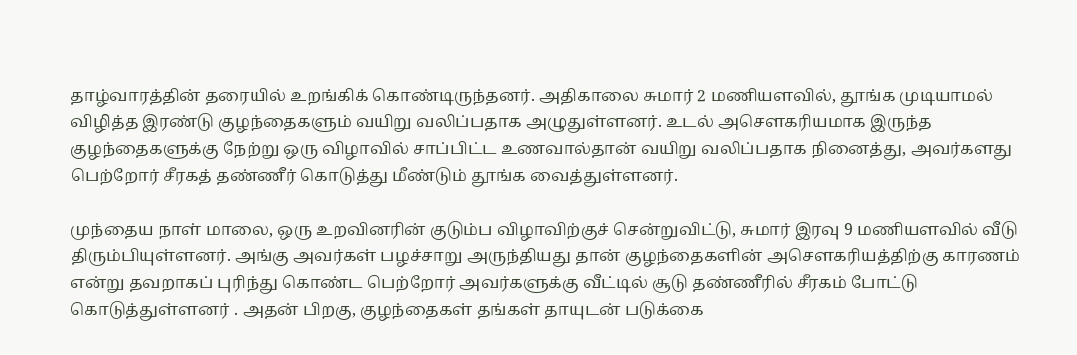தாழ்வாரத்தின் தரையில் உறங்கிக் கொண்டிருந்தனர். அதிகாலை சுமார் 2 மணியளவில், தூங்க முடியாமல் விழித்த இரண்டு குழந்தைகளும் வயிறு வலிப்பதாக அழுதுள்ளனர். உடல் அசௌகரியமாக இருந்த குழந்தைகளுக்கு நேற்று ஒரு விழாவில் சாப்பிட்ட உணவால்தான் வயிறு வலிப்பதாக நினைத்து, அவர்களது பெற்றோர் சீரகத் தண்ணீர் கொடுத்து மீண்டும் தூங்க வைத்துள்ளனர்.

முந்தைய நாள் மாலை, ஒரு உறவினரின் குடும்ப விழாவிற்குச் சென்றுவிட்டு, சுமார் இரவு 9 மணியளவில் வீடு திரும்பியுள்ளனர். அங்கு அவர்கள் பழச்சாறு அருந்தியது தான் குழந்தைகளின் அசௌகரியத்திற்கு காரணம் என்று தவறாகப் புரிந்து கொண்ட பெற்றோர் அவர்களுக்கு வீட்டில் சூடு தண்ணீரில் சீரகம் போட்டு கொடுத்துள்ளனர் . அதன் பிறகு, குழந்தைகள் தங்கள் தாயுடன் படுக்கை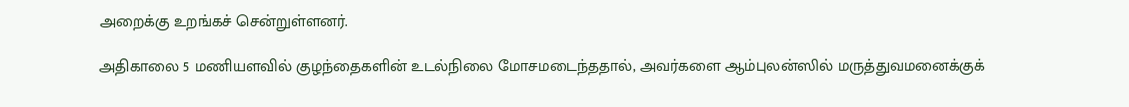அறைக்கு உறங்கச் சென்றுள்ளனர்.

அதிகாலை 5 மணியளவில் குழந்தைகளின் உடல்நிலை மோசமடைந்ததால், அவர்களை ஆம்புலன்ஸில் மருத்துவமனைக்குக்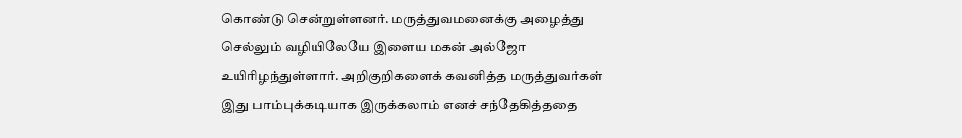கொண்டு சென்றுள்ளனர். மருத்துவமனைக்கு அழைத்து செல்லும் வழியிலேயே இளைய மகன் அல்ஜோ உயிரிழந்துள்ளார். அறிகுறிகளைக் கவனித்த மருத்துவர்கள் இது பாம்புக்கடியாக இருக்கலாம் எனச் சந்தேகித்ததை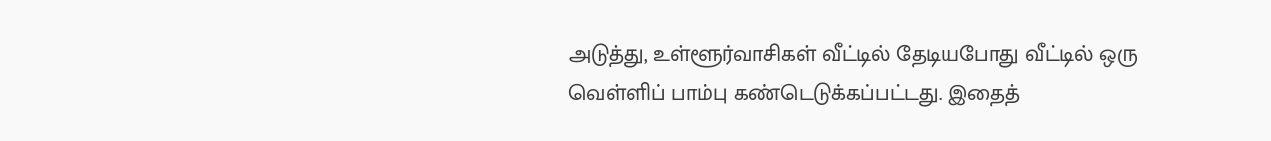அடுத்து, உள்ளூர்வாசிகள் வீட்டில் தேடியபோது வீட்டில் ஒரு வெள்ளிப் பாம்பு கண்டெடுக்கப்பட்டது. இதைத்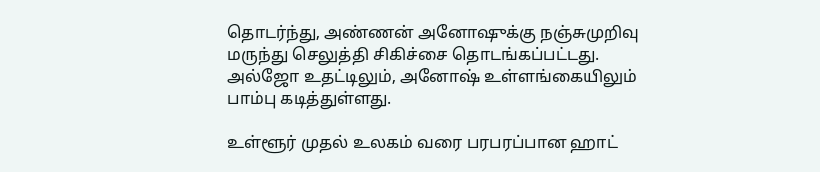தொடர்ந்து, அண்ணன் அனோஷுக்கு நஞ்சுமுறிவு மருந்து செலுத்தி சிகிச்சை தொடங்கப்பட்டது. அல்ஜோ உதட்டிலும், அனோஷ் உள்ளங்கையிலும் பாம்பு கடித்துள்ளது.

உள்ளூர் முதல் உலகம் வரை பரபரப்பான ஹாட்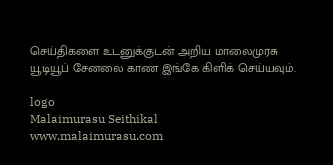செய்திகளை உடனுக்குடன் அறிய மாலைமுரசு யூடியூப் சேனலை காண இங்கே கிளிக் செய்யவும்.

logo
Malaimurasu Seithikal
www.malaimurasu.com